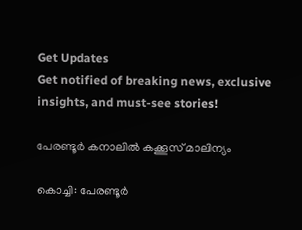Get Updates
Get notified of breaking news, exclusive insights, and must-see stories!

പേരണ്ടൂര്‍ കനാലില്‍ കക്കൂസ് മാലിന്യം

കൊച്ചി: പേരണ്ടൂര്‍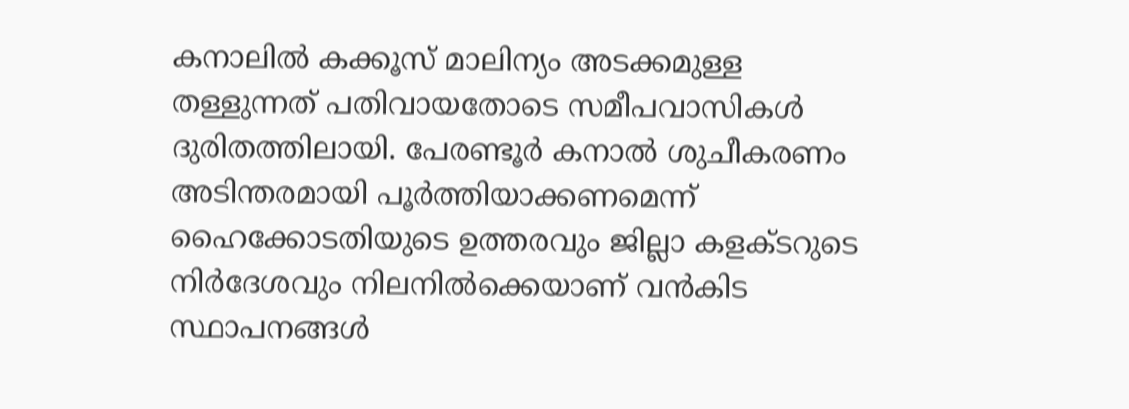കനാലില്‍ കക്കൂസ് മാലിന്യം അടക്കമുള്ള തള്ളുന്നത് പതിവായതോടെ സമീപവാസികള്‍ ദുരിതത്തിലായി. പേരണ്ടൂര്‍ കനാല്‍ ശുചീകരണം അടിന്തരമായി പൂര്‍ത്തിയാക്കണമെന്ന് ഹൈക്കോടതിയുടെ ഉത്തരവും ജില്ലാ കളക്ടറുടെ നിര്‍ദേശവും നിലനില്‍ക്കെയാണ് വന്‍കിട സ്ഥാപനങ്ങള്‍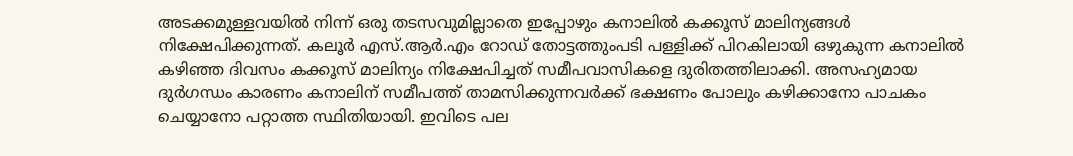അടക്കമുള്ളവയില്‍ നിന്ന് ഒരു തടസവുമില്ലാതെ ഇപ്പോഴും കനാലില്‍ കക്കൂസ് മാലിന്യങ്ങള്‍ നിക്ഷേപിക്കുന്നത്. കലൂര്‍ എസ്.ആര്‍.എം റോഡ് തോട്ടത്തുംപടി പള്ളിക്ക് പിറകിലായി ഒഴുകുന്ന കനാലില്‍ കഴിഞ്ഞ ദിവസം കക്കൂസ് മാലിന്യം നിക്ഷേപിച്ചത് സമീപവാസികളെ ദുരിതത്തിലാക്കി. അസഹ്യമായ ദുര്‍ഗന്ധം കാരണം കനാലിന് സമീപത്ത് താമസിക്കുന്നവര്‍ക്ക് ഭക്ഷണം പോലും കഴിക്കാനോ പാചകം ചെയ്യാനോ പറ്റാത്ത സ്ഥിതിയായി. ഇവിടെ പല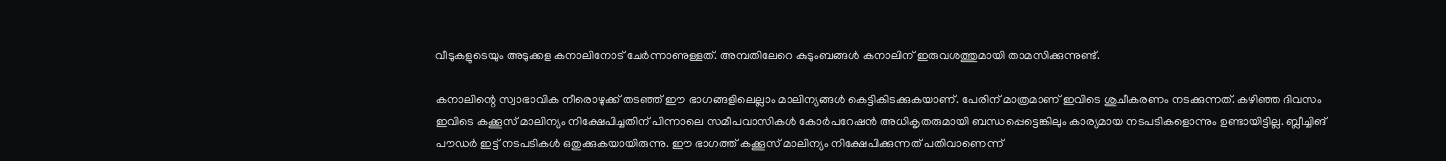വീടുകളുടെയും അടുക്കള കനാലിനോട് ചേര്‍ന്നാണുള്ളത്. അമ്പതിലേറെ കുടുംബങ്ങള്‍ കനാലിന് ഇരുവശത്തുമായി താമസിക്കുന്നുണ്ട്.

കനാലിന്റെ സ്വാഭാവിക നീരൊഴുക്ക് തടഞ്ഞ് ഈ ഭാഗങ്ങളിലെല്ലാം മാലിന്യങ്ങള്‍ കെട്ടികിടക്കുകയാണ്. പേരിന് മാത്രമാണ് ഇവിടെ ശുചീകരണം നടക്കുന്നത്. കഴിഞ്ഞ ദിവസം ഇവിടെ കക്കൂസ് മാലിന്യം നിക്ഷേപിച്ചതിന് പിന്നാലെ സമീപവാസികള്‍ കോര്‍പറേഷന്‍ അധികൃതരുമായി ബന്ധപ്പെട്ടെങ്കിലും കാര്യമായ നടപടികളൊന്നും ഉണ്ടായിട്ടില്ല. ബ്ലീച്ചിങ് പൗഡര്‍ ഇട്ട് നടപടികള്‍ ഒതുക്കുകയായിരുന്നു. ഈ ഭാഗത്ത് കക്കൂസ് മാലിന്യം നിക്ഷേപിക്കുന്നത് പതിവാണെന്ന്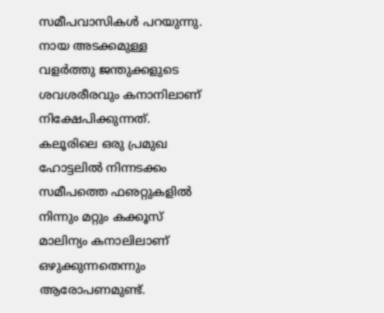സമീപവാസികള്‍ പറയുന്നു. നായ അടക്കമുള്ള വളര്‍ത്തു ജന്തുക്കളുടെ ശവശരീരവും കനാനിലാണ് നിക്ഷേപിക്കുന്നത്. കലൂരിലെ ഒരു പ്രമുഖ ഹോട്ടലില്‍ നിന്നടക്കം സമീപത്തെ ഫഌറ്റുകളില്‍ നിന്നും മറ്റും കക്കൂസ് മാലിന്യം കനാലിലാണ് ഒഴുക്കുന്നതെന്നും ആരോപണമുണ്ട്.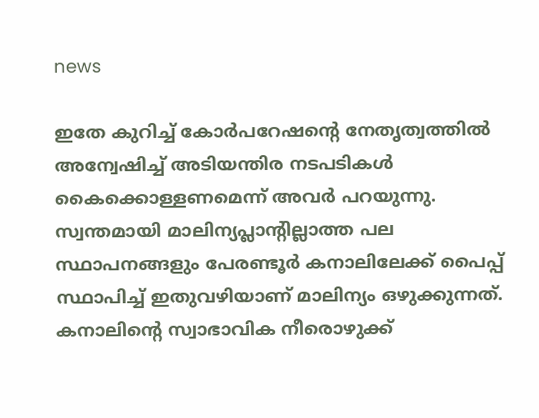news

ഇതേ കുറിച്ച് കോര്‍പറേഷന്റെ നേതൃത്വത്തില്‍ അന്വേഷിച്ച് അടിയന്തിര നടപടികള്‍ കൈക്കൊള്ളണമെന്ന് അവര്‍ പറയുന്നു. സ്വന്തമായി മാലിന്യപ്ലാന്റില്ലാത്ത പല സ്ഥാപനങ്ങളും പേരണ്ടൂര്‍ കനാലിലേക്ക് പൈപ്പ് സ്ഥാപിച്ച് ഇതുവഴിയാണ് മാലിന്യം ഒഴുക്കുന്നത്. കനാലിന്റെ സ്വാഭാവിക നീരൊഴുക്ക്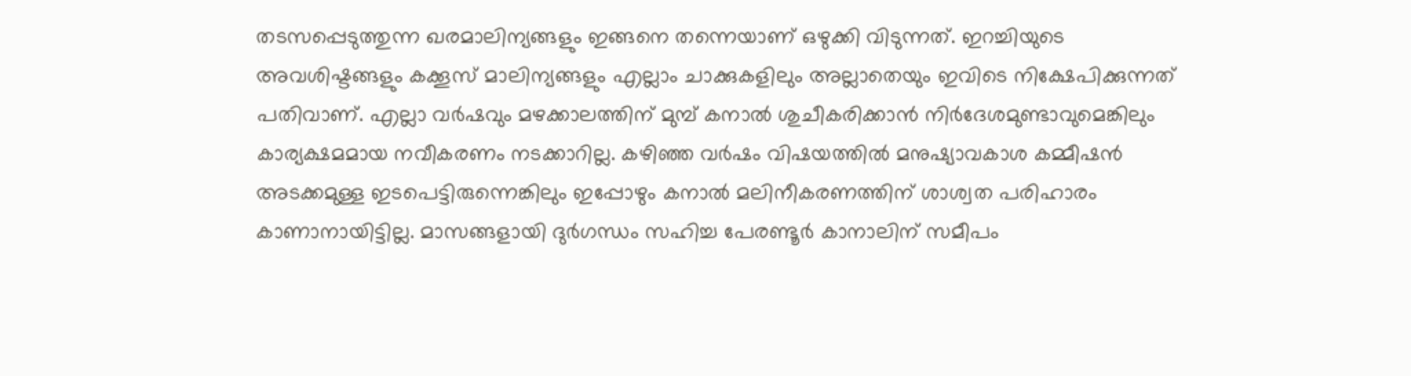തടസപ്പെടുത്തുന്ന ഖരമാലിന്യങ്ങളും ഇങ്ങനെ തന്നെയാണ് ഒഴുക്കി വിടുന്നത്. ഇറച്ചിയുടെ അവശിഷ്ടങ്ങളും കക്കൂസ് മാലിന്യങ്ങളും എല്ലാം ചാക്കുകളിലും അല്ലാതെയും ഇവിടെ നിക്ഷേപിക്കുന്നത് പതിവാണ്. എല്ലാ വര്‍ഷവും മഴക്കാലത്തിന് മുമ്പ് കനാല്‍ ശുചീകരിക്കാന്‍ നിര്‍ദേശമുണ്ടാവുമെങ്കിലും കാര്യക്ഷമമായ നവീകരണം നടക്കാറില്ല. കഴിഞ്ഞ വര്‍ഷം വിഷയത്തില്‍ മനുഷ്യാവകാശ കമ്മീഷന്‍ അടക്കമുള്ള ഇടപെട്ടിരുന്നെങ്കിലും ഇപ്പോഴും കനാല്‍ മലിനീകരണത്തിന് ശാശ്വത പരിഹാരം കാണാനായിട്ടില്ല. മാസങ്ങളായി ദുര്‍ഗന്ധം സഹിച്ച പേരണ്ടൂര്‍ കാനാലിന് സമീപം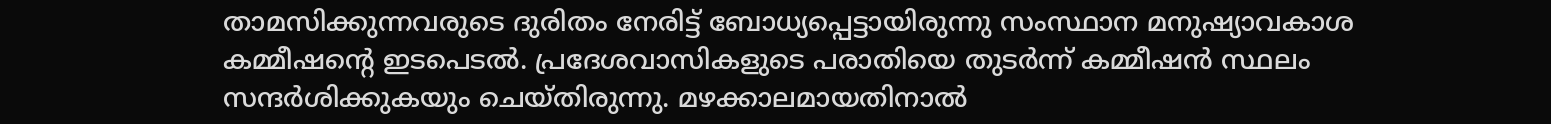താമസിക്കുന്നവരുടെ ദുരിതം നേരിട്ട് ബോധ്യപ്പെട്ടായിരുന്നു സംസ്ഥാന മനുഷ്യാവകാശ കമ്മീഷന്റെ ഇടപെടല്‍. പ്രദേശവാസികളുടെ പരാതിയെ തുടര്‍ന്ന് കമ്മീഷന്‍ സ്ഥലം സന്ദര്‍ശിക്കുകയും ചെയ്തിരുന്നു. മഴക്കാലമായതിനാല്‍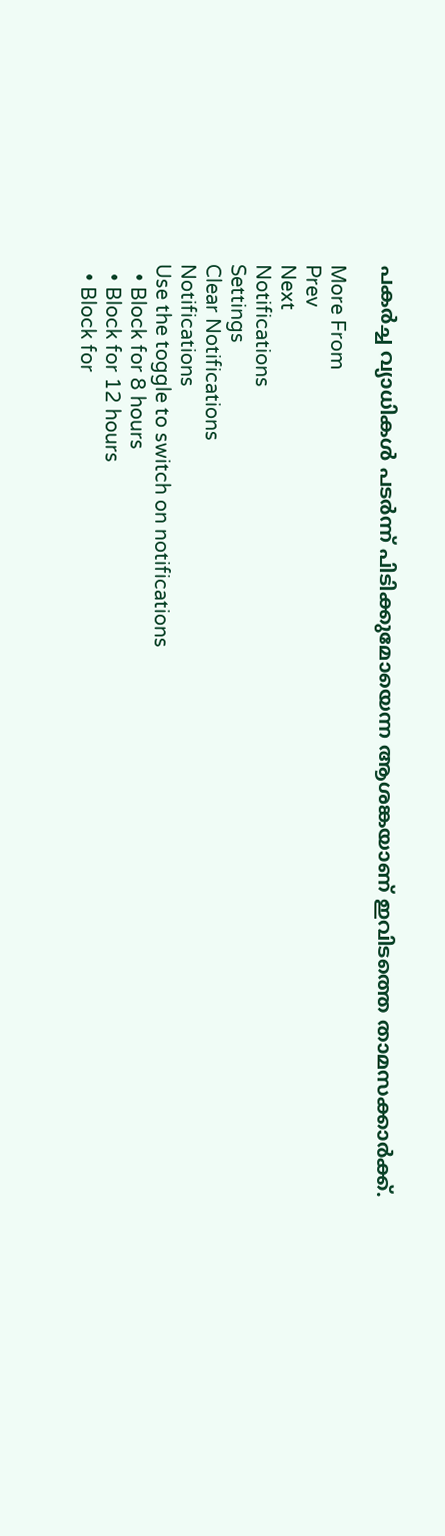പകര്‍ച്ച വ്യാധികള്‍ പടര്‍ന്ന് പിടിക്കുമോയെന്ന ആശങ്കയാണ് ഇവിടത്തെ താമസക്കാര്‍ക്ക്.

More From
Prev
Next
Notifications
Settings
Clear Notifications
Notifications
Use the toggle to switch on notifications
  • Block for 8 hours
  • Block for 12 hours
  • Block for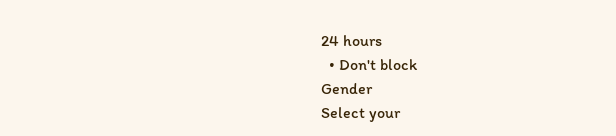24 hours
  • Don't block
Gender
Select your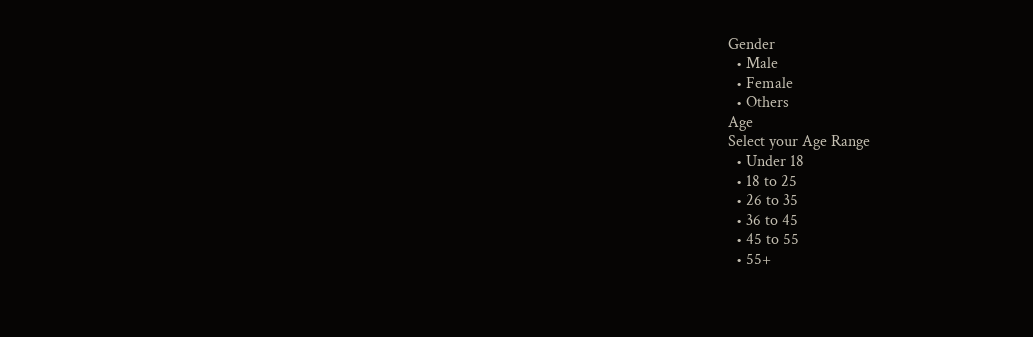Gender
  • Male
  • Female
  • Others
Age
Select your Age Range
  • Under 18
  • 18 to 25
  • 26 to 35
  • 36 to 45
  • 45 to 55
  • 55+